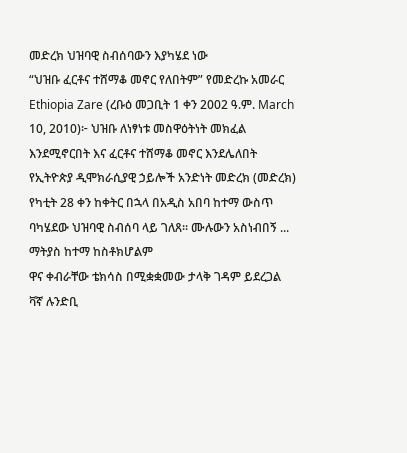መድረክ ህዝባዊ ስብሰባውን እያካሄደ ነው
“ህዝቡ ፈርቶና ተሸማቆ መኖር የለበትም” የመድረኩ አመራር
Ethiopia Zare (ረቡዕ መጋቢት 1 ቀን 2002 ዓ.ም. March 10, 2010)፦ ህዝቡ ለነፃነቱ መስዋዕትነት መክፈል እንደሚኖርበት እና ፈርቶና ተሸማቆ መኖር እንደሌለበት የኢትዮጵያ ዲሞክራሲያዊ ኃይሎች አንድነት መድረክ (መድረክ) የካቲት 28 ቀን ከቀትር በኋላ በአዲስ አበባ ከተማ ውስጥ ባካሄደው ህዝባዊ ስብሰባ ላይ ገለጸ። ሙሉውን አስነብበኝ ...
ማትያስ ከተማ ከስቶክሆልም
ዋና ቀብራቸው ቴክሳስ በሚቋቋመው ታላቅ ገዳም ይደረጋል
ቫኛ ሉንድቢ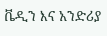ቬዲን እና አንድሪያ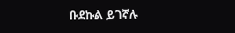ቡደኩል ይገኛሉ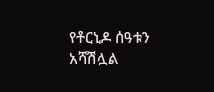የቶርኒዶ ሰዓቱን አሻሽሏል